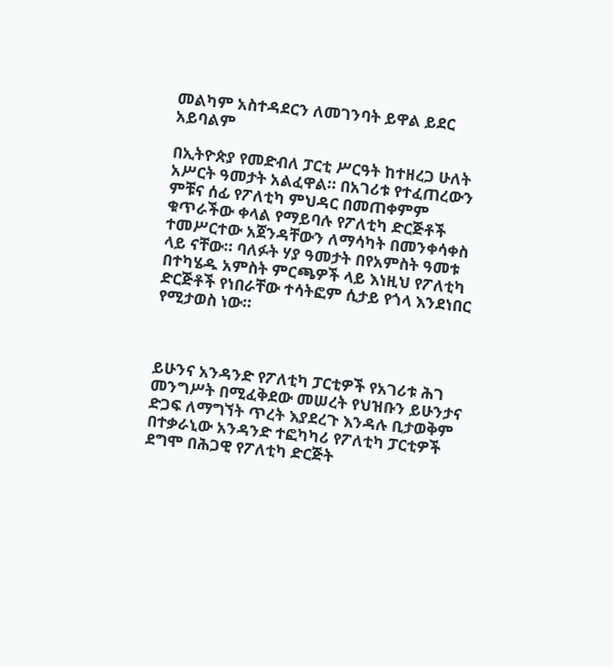መልካም አስተዳደርን ለመገንባት ይዋል ይደር አይባልም

በኢትዮጵያ የመድብለ ፓርቲ ሥርዓት ከተዘረጋ ሁለት አሥርት ዓመታት አልፈዋል። በአገሪቱ የተፈጠረውን ምቹና ሰፊ የፖለቲካ ምህዳር በመጠቀምም ቁጥራችው ቀላል የማይባሉ የፖለቲካ ድርጅቶች ተመሥርተው አጀንዳቸውን ለማሳካት በመንቀሳቀስ ላይ ናቸው። ባለፉት ሃያ ዓመታት በየአምስት ዓመቱ በተካሄዱ አምስት ምርጫዎች ላይ እነዚህ የፖለቲካ ድርጅቶች የነበራቸው ተሳትፎም ሲታይ የጎላ እንደነበር የሚታወስ ነው።



ይሁንና አንዳንድ የፖለቲካ ፓርቲዎች የአገሪቱ ሕገ መንግሥት በሚፈቅደው መሠረት የህዝቡን ይሁንታና ድጋፍ ለማግኘት ጥረት እያደረጉ እንዳሉ ቢታወቅም በተቃራኒው አንዳንድ ተፎካካሪ የፖለቲካ ፓርቲዎች ደግሞ በሕጋዊ የፖለቲካ ድርጅት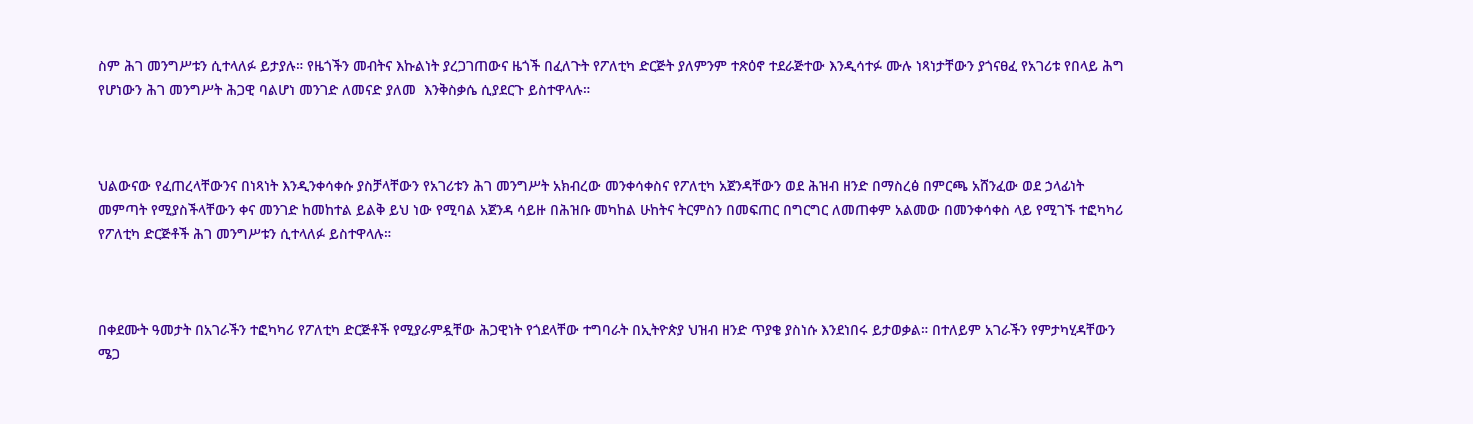ስም ሕገ መንግሥቱን ሲተላለፉ ይታያሉ። የዜጎችን መብትና እኩልነት ያረጋገጠውና ዜጎች በፈለጉት የፖለቲካ ድርጅት ያለምንም ተጽዕኖ ተደራጅተው እንዲሳተፉ ሙሉ ነጻነታቸውን ያጎናፀፈ የአገሪቱ የበላይ ሕግ የሆነውን ሕገ መንግሥት ሕጋዊ ባልሆነ መንገድ ለመናድ ያለመ  እንቅስቃሴ ሲያደርጉ ይስተዋላሉ።



ህልውናው የፈጠረላቸውንና በነጻነት እንዲንቀሳቀሱ ያስቻላቸውን የአገሪቱን ሕገ መንግሥት አክብረው መንቀሳቀስና የፖለቲካ አጀንዳቸውን ወደ ሕዝብ ዘንድ በማስረፅ በምርጫ አሸንፈው ወደ ኃላፊነት መምጣት የሚያስችላቸውን ቀና መንገድ ከመከተል ይልቅ ይህ ነው የሚባል አጀንዳ ሳይዙ በሕዝቡ መካከል ሁከትና ትርምስን በመፍጠር በግርግር ለመጠቀም አልመው በመንቀሳቀስ ላይ የሚገኙ ተፎካካሪ የፖለቲካ ድርጅቶች ሕገ መንግሥቱን ሲተላለፉ ይስተዋላሉ።



በቀደሙት ዓመታት በአገራችን ተፎካካሪ የፖለቲካ ድርጅቶች የሚያራምዷቸው ሕጋዊነት የጎደላቸው ተግባራት በኢትዮጵያ ህዝብ ዘንድ ጥያቄ ያስነሱ እንደነበሩ ይታወቃል። በተለይም አገራችን የምታካሂዳቸውን ሜጋ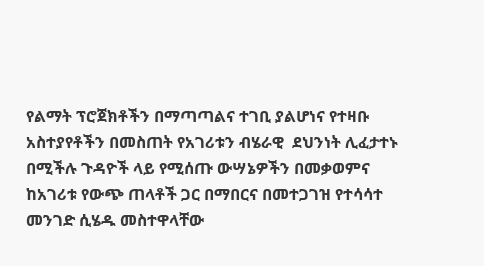የልማት ፕሮጀክቶችን በማጣጣልና ተገቢ ያልሆነና የተዛቡ አስተያየቶችን በመስጠት የአገሪቱን ብሄራዊ  ደህንነት ሊፈታተኑ በሚችሉ ጉዳዮች ላይ የሚሰጡ ውሣኔዎችን በመቃወምና ከአገሪቱ የውጭ ጠላቶች ጋር በማበርና በመተጋገዝ የተሳሳተ መንገድ ሲሄዱ መስተዋላቸው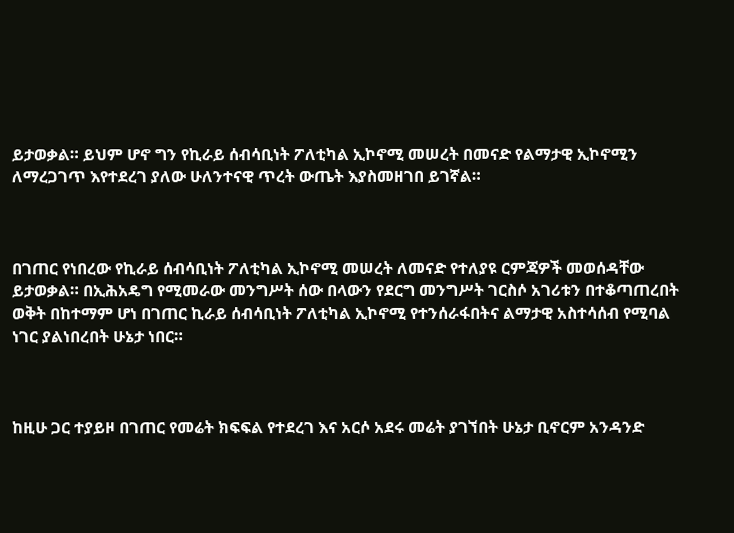ይታወቃል። ይህም ሆኖ ግን የኪራይ ሰብሳቢነት ፖለቲካል ኢኮኖሚ መሠረት በመናድ የልማታዊ ኢኮኖሚን ለማረጋገጥ እየተደረገ ያለው ሁለንተናዊ ጥረት ውጤት እያስመዘገበ ይገኛል።



በገጠር የነበረው የኪራይ ሰብሳቢነት ፖለቲካል ኢኮኖሚ መሠረት ለመናድ የተለያዩ ርምጃዎች መወሰዳቸው ይታወቃል። በኢሕአዴግ የሚመራው መንግሥት ሰው በላውን የደርግ መንግሥት ገርስሶ አገሪቱን በተቆጣጠረበት ወቅት በከተማም ሆነ በገጠር ኪራይ ሰብሳቢነት ፖለቲካል ኢኮኖሚ የተንሰራፋበትና ልማታዊ አስተሳሰብ የሚባል ነገር ያልነበረበት ሁኔታ ነበር።



ከዚሁ ጋር ተያይዞ በገጠር የመሬት ክፍፍል የተደረገ እና አርሶ አደሩ መሬት ያገኘበት ሁኔታ ቢኖርም አንዳንድ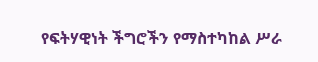የፍትሃዊነት ችግሮችን የማስተካከል ሥራ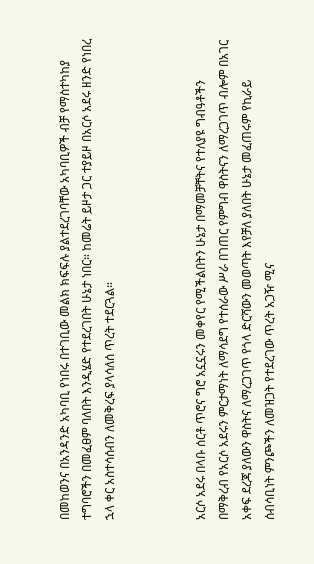በመከወንና በአንዳንድ አካባቢ የነበሩ በተገቢው መልክ ክፍፍሉ ያልተደረገባቸው አካባቢዎች ብቻ የማስተካከያ ተግባሮችን በመፈፀም ባለበት እንዲሄድ የተደረገበት ሁኔታ ነበር። ከመሬት ይዞታ ጋር ተያይዞ በአርሶ አደሩ ዘንድ የነበረ ኋላ ቀር አስተሳሰብን ለመቅረፍ ያላሳለሰ ጥረት ተደርጓል።



አርሶ አደሩ በላቡ ሰርቶ ጥሮና ግሮ አኗኗሩን መቀየር የሚችልበትን ሁኔታ በማመቻቸትና የተለያዩ ግብዓቶችን በማቅረብ የአርሶ አደሩን ምርታማነት ለማሳደግ የተሰራው ሥራ በገጠር የምግብ ዋስትናን ለማረጋገጥ ብሎም በአገር አቀፍ ደረጃ ያለውን ዋስትና ለማረጋገጥ የጎላ ድርሻውን መወጣት እየቻለ ያለበት ሁኔታ መፈጠሩም የኪራይ ሰብሳቢነት ምንጮችን ለመዝጋት የተደረገው ጥረት አጋዥ ሚና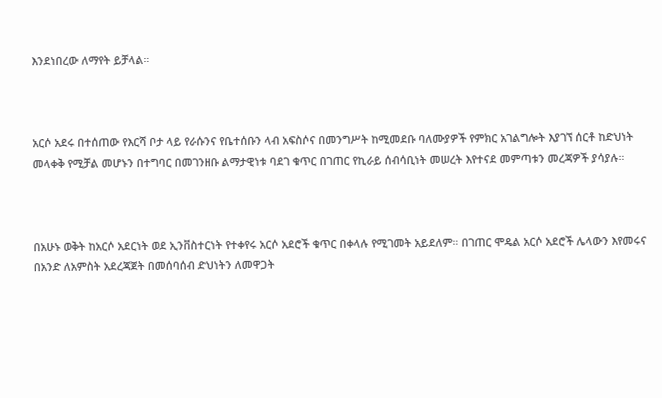እንደነበረው ለማየት ይቻላል።



አርሶ አደሩ በተሰጠው የእርሻ ቦታ ላይ የራሱንና የቤተሰቡን ላብ አፍስሶና በመንግሥት ከሚመደቡ ባለሙያዎች የምክር አገልግሎት እያገኘ ሰርቶ ከድህነት መላቀቅ የሚቻል መሆኑን በተግባር በመገንዘቡ ልማታዊነቱ ባደገ ቁጥር በገጠር የኪራይ ሰብሳቢነት መሠረት እየተናደ መምጣቱን መረጃዎች ያሳያሉ።



በአሁኑ ወቅት ከአርሶ አደርነት ወደ ኢንቨስተርነት የተቀየሩ አርሶ አደሮች ቁጥር በቀላሉ የሚገመት አይደለም። በገጠር ሞዴል አርሶ አደሮች ሌላውን እየመሩና በአንድ ለአምስት አደረጃጀት በመሰባሰብ ድህነትን ለመዋጋት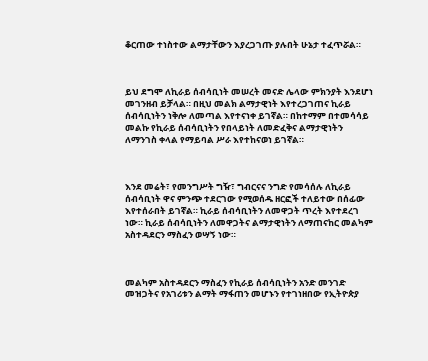ቆርጠው ተነስተው ልማታቸውን እያረጋገጡ ያሉበት ሁኔታ ተፈጥሯል።



ይህ ደግሞ ለኪራይ ሰብሳቢነት መሠረት መናድ ሌላው ምክንያት እንደሆነ መገንዘብ ይቻላል። በዚህ መልክ ልማታዊነት እየተረጋገጠና ኪራይ ሰብሳቢነትን ነቅሎ ለመጣል እየተናነቀ ይገኛል። በከተማም በተመሳሳይ መልኩ የኪራይ ሰብሳቢነትን የበላይነት ለመድፈቅና ልማታዊነትን ለማንገስ ቀላል የማይባል ሥራ እየተከናወነ ይገኛል።



እንደ መሬት፣ የመንግሥት ግዥ፣ ግብርናና ንግድ የመሳሰሉ ለኪራይ ሰብሳቢነት ዋና ምንጭ ተደርገው የሚወሰዱ ዘርፎች ተለይተው በሰፊው እየተሰራበት ይገኛል። ኪራይ ሰብሳቢነትን ለመዋጋት ጥረት እየተደረገ ነው። ኪራይ ሰብሳቢነትን ለመዋጋትና ልማታዊነትን ለማጠናከር መልካም አስተዳደርን ማስፈን ወሣኝ ነው።



መልካም አስተዳደርን ማስፈን የኪራይ ሰብሳቢነትን አንድ መንገድ መዝጋትና የአገሪቱን ልማት ማፋጠን መሆኑን የተገነዘበው የኢትዮጵያ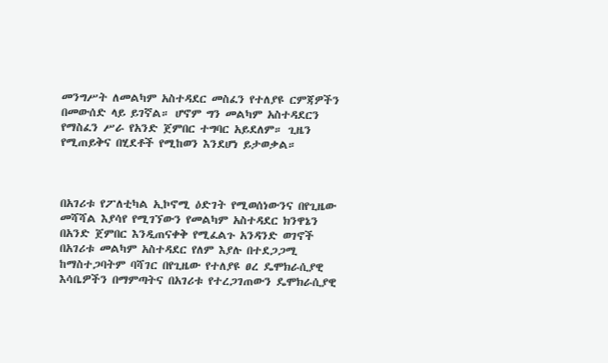መንግሥት ለመልካም አስተዳደር መስፈን የተለያዩ ርምጃዎችን በመውሰድ ላይ ይገኛል። ሆኖም ግን መልካም አስተዳደርን የማስፈን ሥራ የአንድ ጀምበር ተግባር አይደለም። ጊዜን የሚጠይቅና በሂደቶች የሚከወን እንደሆነ ይታወቃል።



በአገሪቱ የፖለቲካል ኢኮኖሚ ዕድገት የሚወሰነውንና በየጊዜው መሻሻል እያሳየ የሚገኘውን የመልካም አስተዳደር ክንዋኔን በአንድ ጀምበር እንዲጠናቀቅ የሚፈልጉ አንዳንድ ወገኖች በአገሪቱ መልካም አስተዳደር የለም እያሉ በተደጋጋሚ ከማስተጋባትም ባሻገር በየጊዜው የተለያዩ ፀረ ዴሞክራሲያዊ እሳቤዎችን በማምጣትና በአገሪቱ የተረጋገጠውን ዴሞክራሲያዊ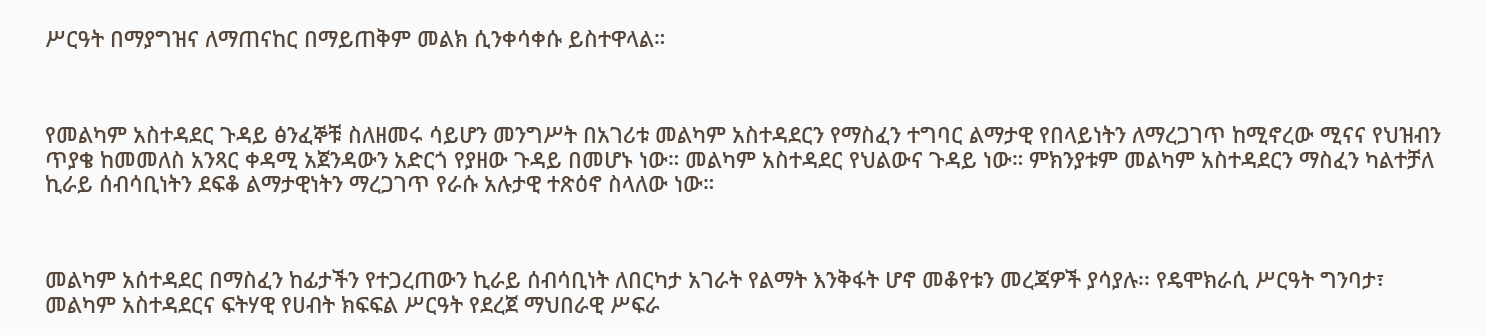ሥርዓት በማያግዝና ለማጠናከር በማይጠቅም መልክ ሲንቀሳቀሱ ይስተዋላል።



የመልካም አስተዳደር ጉዳይ ፅንፈኞቹ ስለዘመሩ ሳይሆን መንግሥት በአገሪቱ መልካም አስተዳደርን የማስፈን ተግባር ልማታዊ የበላይነትን ለማረጋገጥ ከሚኖረው ሚናና የህዝብን ጥያቄ ከመመለስ አንጻር ቀዳሚ አጀንዳውን አድርጎ የያዘው ጉዳይ በመሆኑ ነው። መልካም አስተዳደር የህልውና ጉዳይ ነው። ምክንያቱም መልካም አስተዳደርን ማስፈን ካልተቻለ ኪራይ ሰብሳቢነትን ደፍቆ ልማታዊነትን ማረጋገጥ የራሱ አሉታዊ ተጽዕኖ ስላለው ነው።



መልካም አሰተዳደር በማስፈን ከፊታችን የተጋረጠውን ኪራይ ሰብሳቢነት ለበርካታ አገራት የልማት እንቅፋት ሆኖ መቆየቱን መረጃዎች ያሳያሉ፡፡ የዴሞክራሲ ሥርዓት ግንባታ፣ መልካም አስተዳደርና ፍትሃዊ የሀብት ክፍፍል ሥርዓት የደረጀ ማህበራዊ ሥፍራ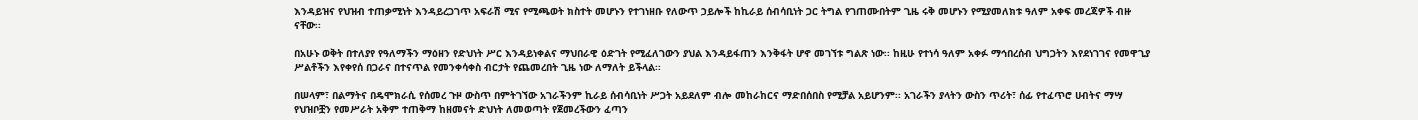እንዳይዝና የህዝብ ተጠቃሚነት እንዳይረጋገጥ አፍራሽ ሚና የሚጫወት ክስተት መሆኑን የተገነዘቡ የለውጥ ኃይሎች ከኪራይ ሰብሳቢነት ጋር ትግል የገጠሙበትም ጊዜ ሩቅ መሆኑን የሚያመለክቱ ዓለም አቀፍ መረጃዎች ብዙ ናቸው፡፡

በአሁኑ ወቅት በተለያየ የዓለማችን ማዕዘን የድህነት ሥር እንዳይነቀልና ማህበራዊ ዕድገት የሚፈለገውን ያህል እንዳይፋጠን እንቅፋት ሆኖ መገኘቱ ግልጽ ነው፡፡ ከዚሁ የተነሳ ዓለም አቀፉ ማኅበረሰብ ህግጋትን እየደነገገና የመዋጊያ ሥልቶችን እየቀየሰ በጋራና በተናጥል የመንቀሳቀስ ብርታት የጨመረበት ጊዜ ነው ለማለት ይችላል፡፡

በሠላም፣ በልማትና በዴሞክራሲ የሰመረ ጉዞ ውስጥ በምትገኘው አገራችንም ኪራይ ሰብሳቢነት ሥጋት አይደለም ብሎ መከራከርና ማድበሰበስ የሚቻል አይሆንም፡፡ አገራችን ያላትን ውስን ጥሪት፣ ሰፊ የተፈጥሮ ሀብትና ማሣ የህዝቦቿን የመሥራት አቅም ተጠቅማ ከዘመናት ድህነት ለመወጣት የጀመረችውን ፈጣን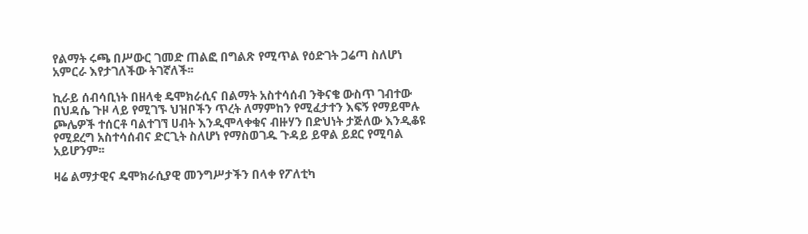የልማት ሩጫ በሥውር ገመድ ጠልፎ በግልጽ የሚጥል የዕድገት ጋሬጣ ስለሆነ አምርራ እየታገለችው ትገኛለች፡፡

ኪራይ ሰብሳቢነት በዘላቂ ዴሞክራሲና በልማት አስተሳሰብ ንቅናቄ ውስጥ ገብተው በህዳሴ ጉዞ ላይ የሚገኙ ህዝቦችን ጥረት ለማምከን የሚፈታተን እፍኝ የማይሞሉ ጮሌዎች ተሰርቶ ባልተገኘ ሀብት እንዲሞላቀቁና ብዙሃን በድህነት ታጅለው እንዲቆዩ የሚደረግ አስተሳሰብና ድርጊት ስለሆነ የማስወገዱ ጉዳይ ይዋል ይደር የሚባል አይሆንም፡፡

ዛሬ ልማታዊና ዴሞክራሲያዊ መንግሥታችን በላቀ የፖለቲካ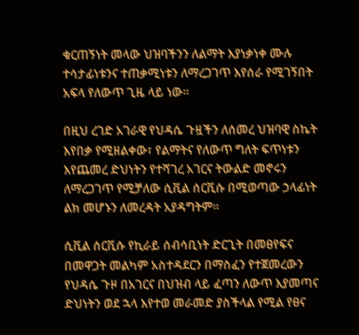ቁርጠኝነት መላው ህዝባችንን ለልማት እያነቃነቀ ሙሉ ተሳታፊነቱንና ተጠቃሚነቱን ለማረጋገጥ እየሰራ የሚገኝበት አፍላ የለውጥ ጊዜ ላይ ነው።

በዚህ ረገድ አገራዊ የህዳሴ ጉዟችን ለሰመረ ህዝባዊ ስኬት እየበቃ የሚዘልቀው፣ የልማትና የለውጥ ግለት ፍጥነቱን እየጨመረ ድህነትን የተሻገረ አገርና ትውልድ መኖሩን ለማረጋገጥ የሚቻለው ሲቪል ሰርቪሱ በሚወጣው ኃላፊነት ልክ መሆኑን ለመረዳት አያዳግትም፡፡

ሲቪል ሰርቪሱ የኪራይ ሰብሳቢነት ድርጊት በመፀየፍና በመዋጋት መልካም አስተዳደርን በማስፈን የተጀመረውን የህዳሴ ጉዞ በአገርና በህዝብ ላይ ፈጣን ለውጥ እያመጣና ድህነትን ወደ ኋላ እየተወ መራመድ ያስችላል የሚል የፀና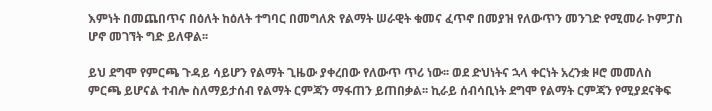እምነት በመጨበጥና በዕለት ከዕለት ተግባር በመግለጽ የልማት ሠራዊት ቁመና ፈጥኖ በመያዝ የለውጥን መንገድ የሚመራ ኮምፓስ ሆኖ መገኘት ግድ ይለዋል፡፡

ይህ ደግሞ የምርጫ ጉዳይ ሳይሆን የልማት ጊዜው ያቀረበው የለውጥ ጥሪ ነው፡፡ ወደ ድህነትና ኋላ ቀርነት አረንቋ ዞሮ መመለስ ምርጫ ይሆናል ተብሎ ስለማይታሰብ የልማት ርምጃን ማፋጠን ይጠበቃል፡፡ ኪራይ ሰብሳቢነት ደግሞ የልማት ርምጃን የሚያደናቅፍ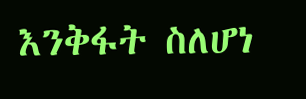እንቅፋት ስለሆነ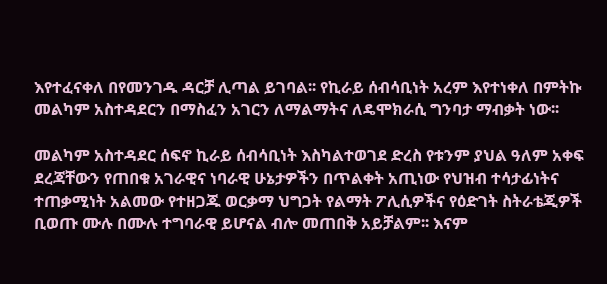እየተፈናቀለ በየመንገዱ ዳርቻ ሊጣል ይገባል፡፡ የኪራይ ሰብሳቢነት አረም እየተነቀለ በምትኩ መልካም አስተዳደርን በማስፈን አገርን ለማልማትና ለዴሞክራሲ ግንባታ ማብቃት ነው፡፡

መልካም አስተዳደር ሰፍኖ ኪራይ ሰብሳቢነት እስካልተወገደ ድረስ የቱንም ያህል ዓለም አቀፍ ደረጃቸውን የጠበቁ አገራዊና ነባራዊ ሁኔታዎችን በጥልቀት አጢነው የህዝብ ተሳታፊነትና ተጠቃሚነት አልመው የተዘጋጁ ወርቃማ ህግጋት የልማት ፖሊሲዎችና የዕድገት ስትራቴጂዎች ቢወጡ ሙሉ በሙሉ ተግባራዊ ይሆናል ብሎ መጠበቅ አይቻልም፡፡ እናም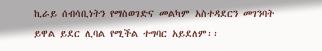ኪራይ ሰብሳቢነትን የማስወገድና መልካም አስተዳደርን መገንባት ይዋል ይደር ሊባል የሚችል ተግባር አይደለም፡፡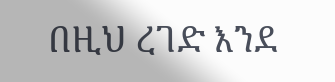በዚህ ረገድ እንደ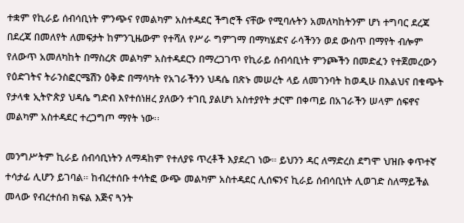ተቋም የኪራይ ሰብሳቢነት ምንጭና የመልካም አስተዳደር ችግሮች ናቸው የሚባሉትን አመለካከትንም ሆነ ተግባር ደረጃ በደረጃ በመለየት ለመፍታት ከምንጊዜውም የተሻለ የሥራ ግምገማ በማካሄድና ራሳችንን ወደ ውስጥ በማየት ብሎም የለውጥ አመለካከት በማስረጽ መልካም አስተዳደርን በማረጋገጥ የኪራይ ሰብሳቢነት ምንጮችን በመድፈን የተጀመረውን የዕድገትና ትራንስፎርሜሽን ዕቅድ በማሳካት የአገራችንን ህዳሴ በጽኑ መሠረት ላይ ለመገንባት ከወዲሁ በእልህና በቁጭት የታላቁ ኢትዮጵያ ህዳሴ ግድብ እየተሰነዘረ ያለውን ተገቢ ያልሆነ አስተያየት ታርሞ በቀጣይ በአገራችን ሠላም ሰፍኖና መልካም አስተዳደር ተረጋግጦ ማየት ነው፡፡

መንግሥትም ኪራይ ሰብሳቢነትን ለማዳከም የተለያዩ ጥረቶች እያደረገ ነው። ይህንን ዳር ለማድረስ ደግሞ ህዝቡ ቀጥተኛ ተሳታፊ ሊሆን ይገባል። ከብረተሰቡ ተሳትፎ ውጭ መልካም አስተዳደር ሊሰፍንና ኪራይ ሰብሳቢነት ሊወገድ ስለማይችል መላው የብረተሰብ ክፍል እጅና ጓንት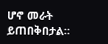ሆኖ መራት ይጠበቅበታል።